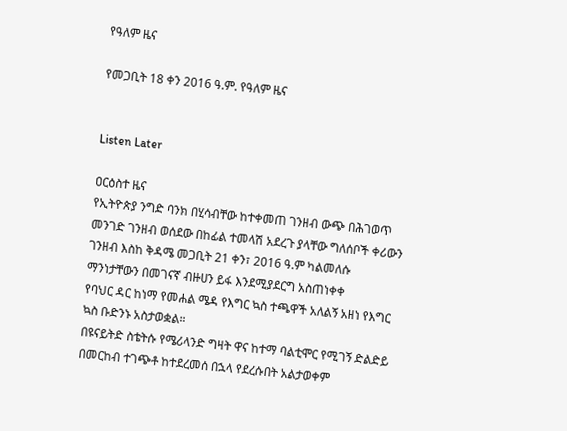የዓለም ዜና

የመጋቢት 18 ቀን 2016 ዓ.ም. የዓለም ዜና


Listen Later

ዐርዕስተ ዜና
የኢትዮጵያ ንግድ ባንክ በሂሳብቸው ከተቀመጠ ገንዘብ ውጭ በሕገወጥ መንገድ ገንዘብ ወሰደው በከፊል ተመላሽ አደረጉ ያላቸው ግለሰቦች ቀሪውን ገንዘብ እስከ ቅዳሜ መጋቢት 21 ቀን፣ 2016 ዓ.ም ካልመለሱ ማንነታቸውን በመገናኛ ብዙሀን ይፋ እንደሚያደርግ አስጠነቀቀ
የባህር ዳር ከነማ የመሐል ሜዳ የእግር ኳስ ተጫዋች አለልኝ አዘነ የእግር ኳስ ቡድንኑ አስታወቋል።
በዩናይትድ ስቴትሱ የሜሪላንድ ግዛት ዋና ከተማ ባልቲሞር የሚገኝ ድልድይ በመርከብ ተገጭቶ ከተደረመሰ በኋላ የደረሱበት አልታወቀም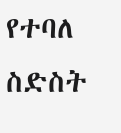የተባለ ስድስት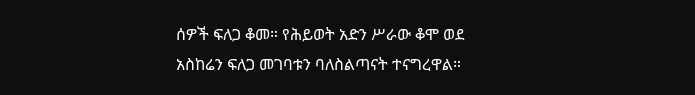ሰዎች ፍለጋ ቆመ። የሕይወት አድን ሥራው ቆሞ ወደ አስከሬን ፍለጋ መገባቱን ባለስልጣናት ተናግረዋል።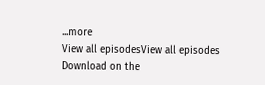...more
View all episodesView all episodes
Download on the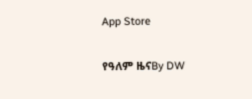App Store

የዓለም ዜናBy DW